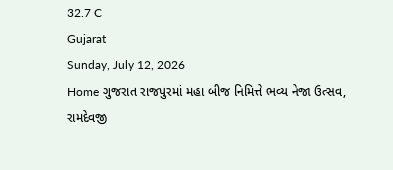32.7 C
Gujarat
Sunday, July 12, 2026
Home ગુજરાત રાજપુરમાં મહા બીજ નિમિત્તે ભવ્ય નેજા ઉત્સવ, રામદેવજી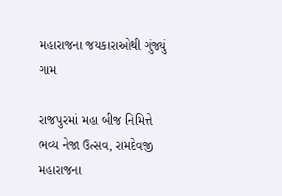મહારાજના જયકારાઓથી ગુંજ્યું ગામ

રાજપુરમાં મહા બીજ નિમિત્તે ભવ્ય નેજા ઉત્સવ, રામદેવજી મહારાજના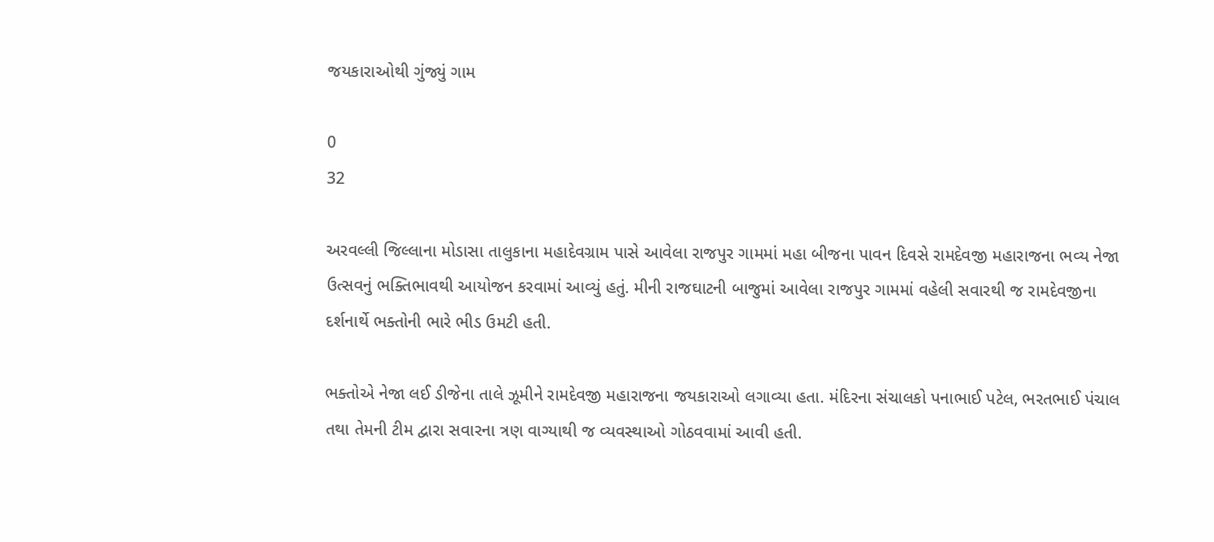જયકારાઓથી ગુંજ્યું ગામ

0
32

અરવલ્લી જિલ્લાના મોડાસા તાલુકાના મહાદેવગ્રામ પાસે આવેલા રાજપુર ગામમાં મહા બીજના પાવન દિવસે રામદેવજી મહારાજના ભવ્ય નેજા ઉત્સવનું ભક્તિભાવથી આયોજન કરવામાં આવ્યું હતું. મીની રાજઘાટની બાજુમાં આવેલા રાજપુર ગામમાં વહેલી સવારથી જ રામદેવજીના દર્શનાર્થે ભક્તોની ભારે ભીડ ઉમટી હતી.

ભક્તોએ નેજા લઈ ડીજેના તાલે ઝૂમીને રામદેવજી મહારાજના જયકારાઓ લગાવ્યા હતા. મંદિરના સંચાલકો પનાભાઈ પટેલ, ભરતભાઈ પંચાલ તથા તેમની ટીમ દ્વારા સવારના ત્રણ વાગ્યાથી જ વ્યવસ્થાઓ ગોઠવવામાં આવી હતી.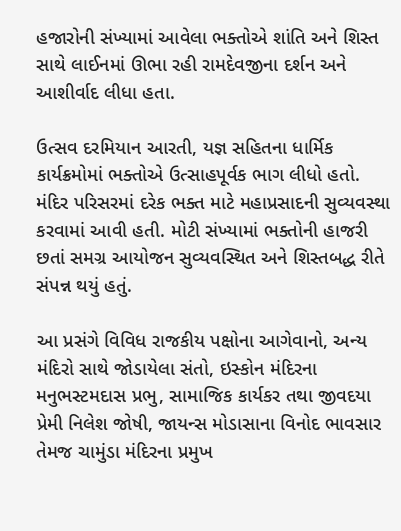હજારોની સંખ્યામાં આવેલા ભક્તોએ શાંતિ અને શિસ્ત સાથે લાઈનમાં ઊભા રહી રામદેવજીના દર્શન અને આશીર્વાદ લીધા હતા.

ઉત્સવ દરમિયાન આરતી, યજ્ઞ સહિતના ધાર્મિક કાર્યક્રમોમાં ભક્તોએ ઉત્સાહપૂર્વક ભાગ લીધો હતો. મંદિર પરિસરમાં દરેક ભક્ત માટે મહાપ્રસાદની સુવ્યવસ્થા કરવામાં આવી હતી. મોટી સંખ્યામાં ભક્તોની હાજરી છતાં સમગ્ર આયોજન સુવ્યવસ્થિત અને શિસ્તબદ્ધ રીતે સંપન્ન થયું હતું.

આ પ્રસંગે વિવિધ રાજકીય પક્ષોના આગેવાનો, અન્ય મંદિરો સાથે જોડાયેલા સંતો, ઇસ્કોન મંદિરના મનુભસ્ટમદાસ પ્રભુ, સામાજિક કાર્યકર તથા જીવદયા પ્રેમી નિલેશ જોષી, જાયન્સ મોડાસાના વિનોદ ભાવસાર તેમજ ચામુંડા મંદિરના પ્રમુખ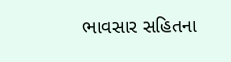ભાવસાર સહિતના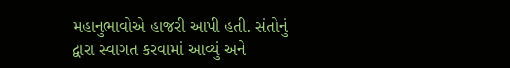મહાનુભાવોએ હાજરી આપી હતી. સંતોનું
દ્વારા સ્વાગત કરવામાં આવ્યું અને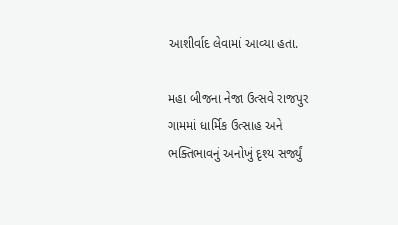આશીર્વાદ લેવામાં આવ્યા હતા.

મહા બીજના નેજા ઉત્સવે રાજપુર ગામમાં ધાર્મિક ઉત્સાહ અને ભક્તિભાવનું અનોખું દૃશ્ય સર્જ્યું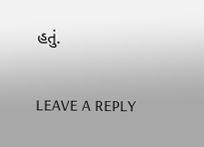હતું.

LEAVE A REPLY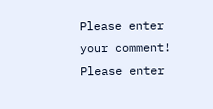Please enter your comment!
Please enter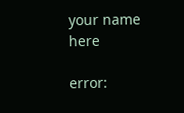your name here

error: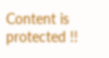Content is protected !!